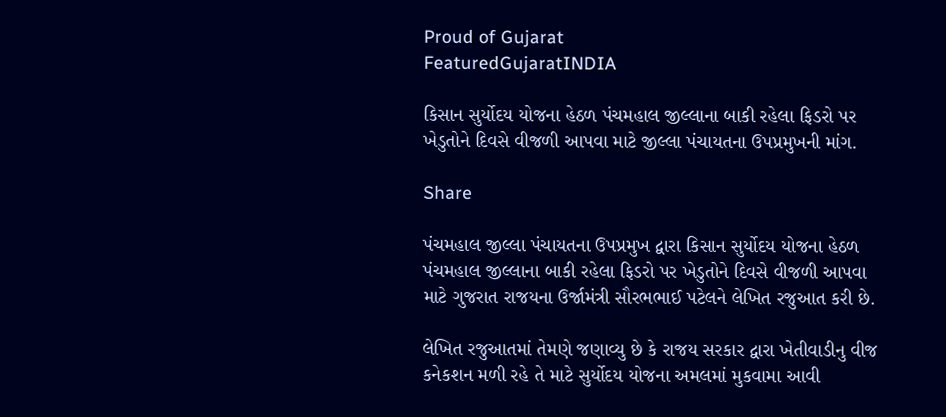Proud of Gujarat
FeaturedGujaratINDIA

કિસાન સુર્યોદય યોજના હેઠળ પંચમહાલ જીલ્લાના બાકી રહેલા ફિડરો પર ખેડુતોને દિવસે વીજળી આપવા માટે જીલ્લા પંચાયતના ઉપપ્રમુખની માંગ.

Share

પંચમહાલ જીલ્લા પંચાયતના ઉપપ્રમુખ દ્વારા કિસાન સુર્યોદય યોજના હેઠળ પંચમહાલ જીલ્લાના બાકી રહેલા ફિડરો પર ખેડુતોને દિવસે વીજળી આપવા માટે ગુજરાત રાજયના ઉર્જામંત્રી સૌરભભાઈ પટેલને લેખિત રજુઆત કરી છે.

લેખિત રજુઆતમાં તેમણે જણાવ્યુ છે કે રાજય સરકાર દ્વારા ખેતીવાડીનુ વીજ કનેકશન મળી રહે તે માટે સુર્યોદય યોજના અમલમાં મુકવામા આવી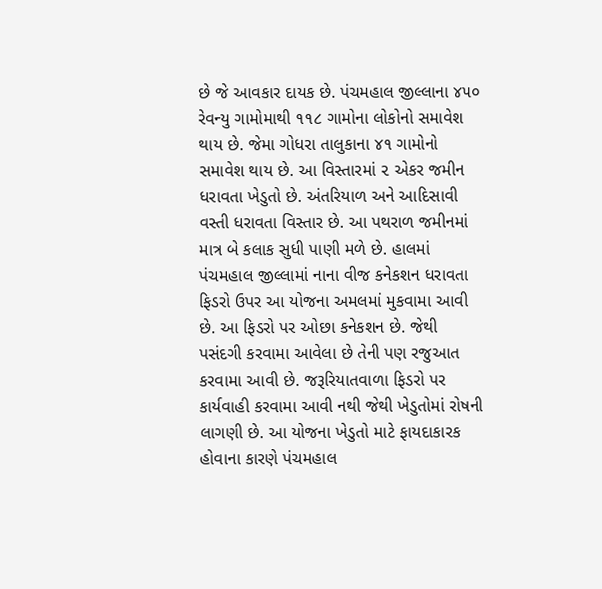છે જે આવકાર દાયક છે. પંચમહાલ જીલ્લાના ૪૫૦ રેવન્યુ ગામોમાથી ૧૧૮ ગામોના લોકોનો સમાવેશ થાય છે. જેમા ગોધરા તાલુકાના ૪૧ ગામોનો સમાવેશ થાય છે. આ વિસ્તારમાં ૨ એકર જમીન ધરાવતા ખેડુતો છે. અંતરિયાળ અને આદિસાવી વસ્તી ધરાવતા વિસ્તાર છે. આ પથરાળ જમીનમાં માત્ર બે કલાક સુધી પાણી મળે છે. હાલમાં પંચમહાલ જીલ્લામાં નાના વીજ કનેકશન ધરાવતા ફિડરો ઉપર આ યોજના અમલમાં મુકવામા આવી છે. આ ફિડરો પર ઓછા કનેકશન છે. જેથી પસંદગી કરવામા આવેલા છે તેની પણ રજુઆત કરવામા આવી છે. જરૂરિયાતવાળા ફિડરો પર કાર્યવાહી કરવામા આવી નથી જેથી ખેડુતોમાં રોષની લાગણી છે. આ યોજના ખેડુતો માટે ફાયદાકારક હોવાના કારણે પંચમહાલ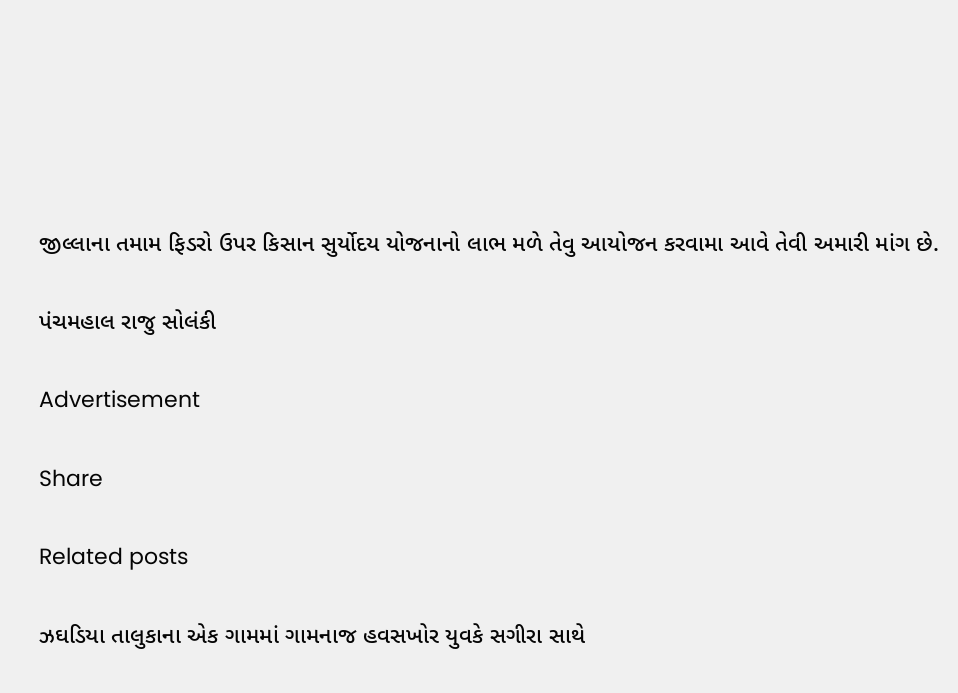જીલ્લાના તમામ ફિડરો ઉપર કિસાન સુર્યોદય યોજનાનો લાભ મળે તેવુ આયોજન કરવામા આવે તેવી અમારી માંગ છે.

પંચમહાલ રાજુ સોલંકી

Advertisement

Share

Related posts

ઝઘડિયા તાલુકાના એક ગામમાં ગામનાજ હવસખોર યુવકે સગીરા સાથે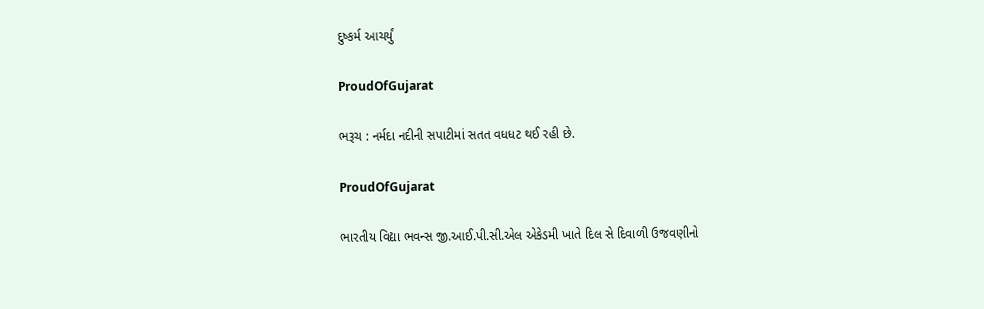દુષ્કર્મ આચર્યું

ProudOfGujarat

ભરૂચ : નર્મદા નદીની સપાટીમાં સતત વધધટ થઈ રહી છે.

ProudOfGujarat

ભારતીય વિદ્યા ભવન્સ જી.આઈ.પી.સી.એલ એકેડમી ખાતે દિલ સે દિવાળી ઉજવણીનો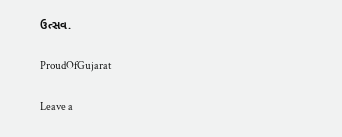ઉત્સવ.

ProudOfGujarat

Leave a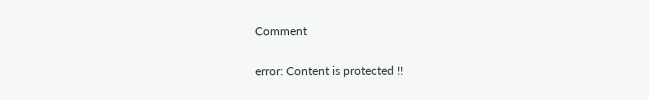Comment

error: Content is protected !!